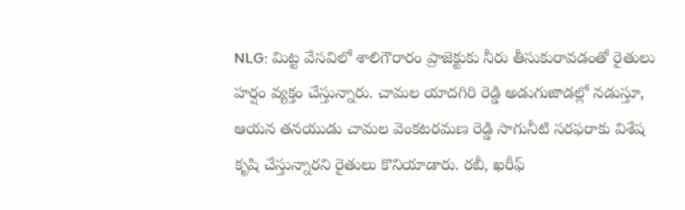NLG: మిట్ట వేసవిలో శాలిగౌరారం ప్రాజెక్టుకు నీరు తీసుకురావడంతో రైతులు హర్షం వ్యక్తం చేస్తున్నారు. చామల యాదగిరి రెడ్డి అడుగుజాడల్లో నడుస్తూ, ఆయన తనయుడు చామల వెంకటరమణ రెడ్డి సాగునీటి సరఫరాకు విశేష కృషి చేస్తున్నారని రైతులు కొనియాడారు. రబీ, ఖరీఫ్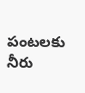పంటలకు నీరు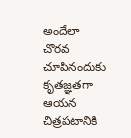అందేలా చొరవ చూపినందుకు కృతజ్ఞతగా ఆయన చిత్రపటానికి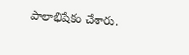పాలాభిషేకం చేశారు.